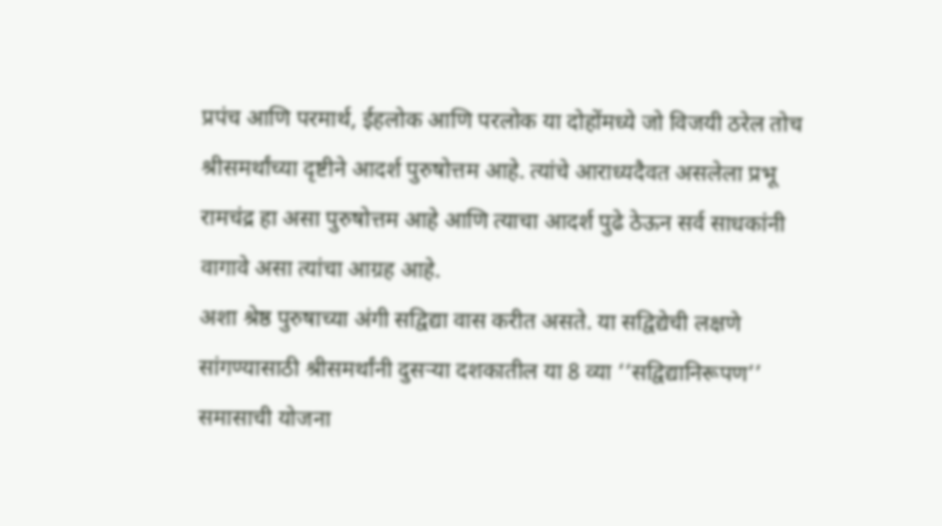प्रपंच आणि परमार्थ, ईहलोक आणि परलोक या दोहोंमध्ये जो विजयी ठरेल तोच श्रीसमर्थांच्या दृष्टीने आदर्श पुरुषोत्तम आहे. त्यांचे आराध्यदैवत असलेला प्रभू रामचंद्र हा असा पुरुषोत्तम आहे आणि त्याचा आदर्श पुढे ठेऊन सर्व साधकांनी वागावे असा त्यांचा आग्रह आहे.
अशा श्रेष्ठ पुरुषाच्या अंगी सद्विद्या वास करीत असते. या सद्विद्येची लक्षणे सांगण्यासाठी श्रीसमर्थांनी दुसऱ्या दशकातील या 8 व्या ‘‘सद्विद्यानिरूपण’’ समासाची योजना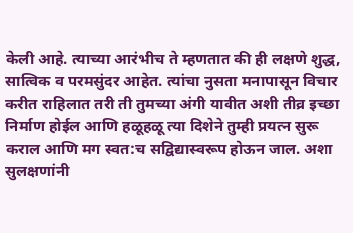केली आहे. त्याच्या आरंभीच ते म्हणतात की ही लक्षणे शुद्ध, सात्विक व परमसुंदर आहेत. त्यांचा नुसता मनापासून विचार करीत राहिलात तरी ती तुमच्या अंगी यावीत अशी तीव्र इच्छा निर्माण होईल आणि हळूहळू त्या दिशेने तुम्ही प्रयत्न सुरू कराल आणि मग स्वत:च सद्विद्यास्वरूप होऊन जाल. अशा सुलक्षणांनी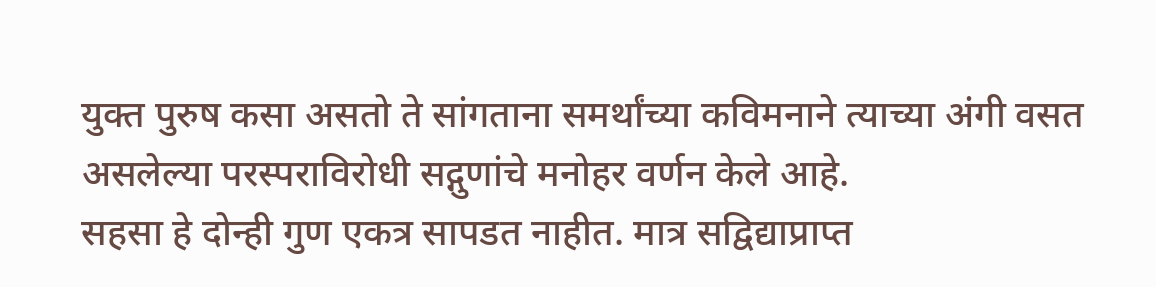युक्त पुरुष कसा असतो ते सांगताना समर्थांच्या कविमनाने त्याच्या अंगी वसत असलेल्या परस्पराविरोधी सद्गुणांचे मनोहर वर्णन केले आहे.
सहसा हे दोन्ही गुण एकत्र सापडत नाहीत. मात्र सद्विद्याप्राप्त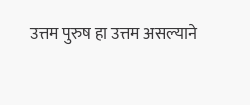उत्तम पुरुष हा उत्तम असल्याने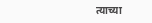त्याच्या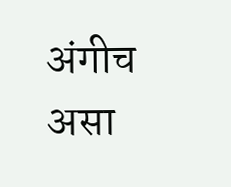अंगीच असा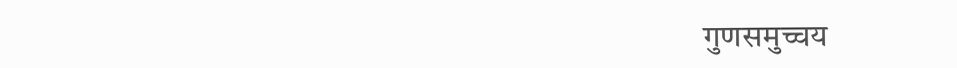गुणसमुच्चय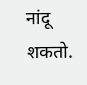नांदू शकतो.